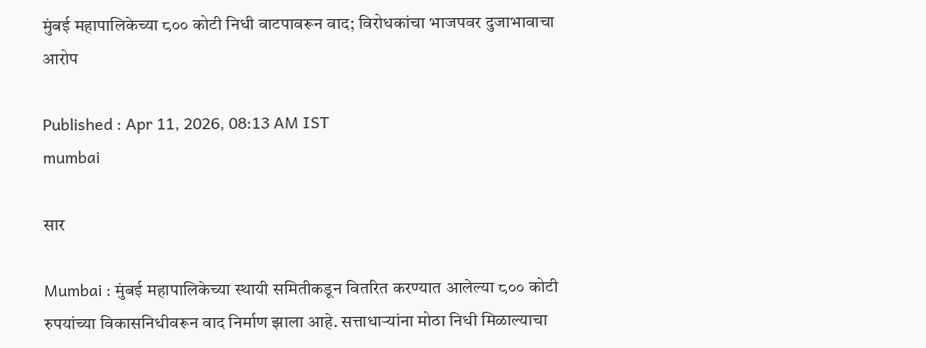मुंबई महापालिकेच्या ८०० कोटी निधी वाटपावरून वाद; विरोधकांचा भाजपवर दुजाभावाचा आरोप

Published : Apr 11, 2026, 08:13 AM IST
mumbai

सार

Mumbai : मुंबई महापालिकेच्या स्थायी समितीकडून वितरित करण्यात आलेल्या ८०० कोटी रुपयांच्या विकासनिधीवरून वाद निर्माण झाला आहे. सत्ताधाऱ्यांना मोठा निधी मिळाल्याचा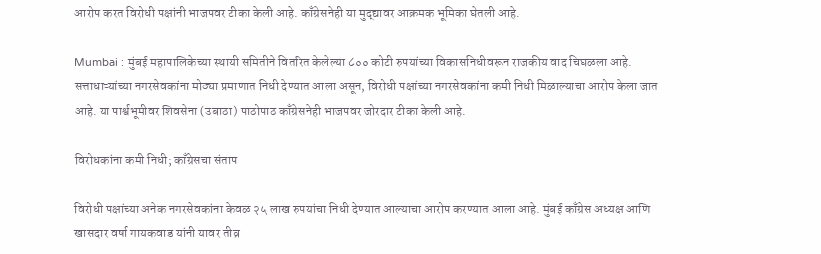आरोप करत विरोधी पक्षांनी भाजपवर टीका केली आहे. काँग्रेसनेही या मुद्द्यावर आक्रमक भूमिका घेतली आहे.

Mumbai : मुंबई महापालिकेच्या स्थायी समितीने वितरित केलेल्या ८०० कोटी रुपयांच्या विकासनिधीवरून राजकीय वाद चिघळला आहे. सत्ताधाऱ्यांच्या नगरसेवकांना मोठ्या प्रमाणात निधी देण्यात आला असून, विरोधी पक्षांच्या नगरसेवकांना कमी निधी मिळाल्याचा आरोप केला जात आहे. या पार्श्वभूमीवर शिवसेना (उबाठा) पाठोपाठ काँग्रेसनेही भाजपवर जोरदार टीका केली आहे.

विरोधकांना कमी निधी; काँग्रेसचा संताप

विरोधी पक्षांच्या अनेक नगरसेवकांना केवळ २५ लाख रुपयांचा निधी देण्यात आल्याचा आरोप करण्यात आला आहे. मुंबई काँग्रेस अध्यक्ष आणि खासदार वर्षा गायकवाड यांनी यावर तीव्र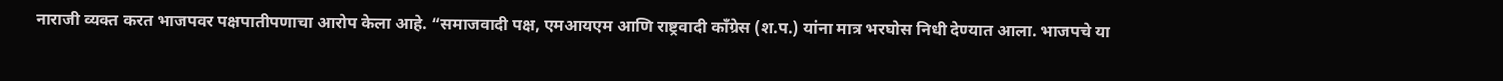नाराजी व्यक्त करत भाजपवर पक्षपातीपणाचा आरोप केला आहे. “समाजवादी पक्ष, एमआयएम आणि राष्ट्रवादी काँग्रेस (श.प.) यांना मात्र भरघोस निधी देण्यात आला. भाजपचे या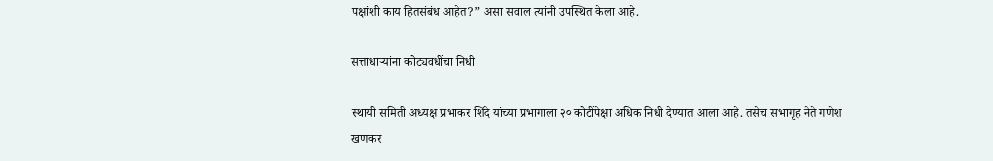पक्षांशी काय हितसंबंध आहेत?” असा सवाल त्यांनी उपस्थित केला आहे.

सत्ताधाऱ्यांना कोट्यवधींचा निधी

स्थायी समिती अध्यक्ष प्रभाकर शिंदे यांच्या प्रभागाला २० कोटींपेक्षा अधिक निधी देण्यात आला आहे. तसेच सभागृह नेते गणेश खणकर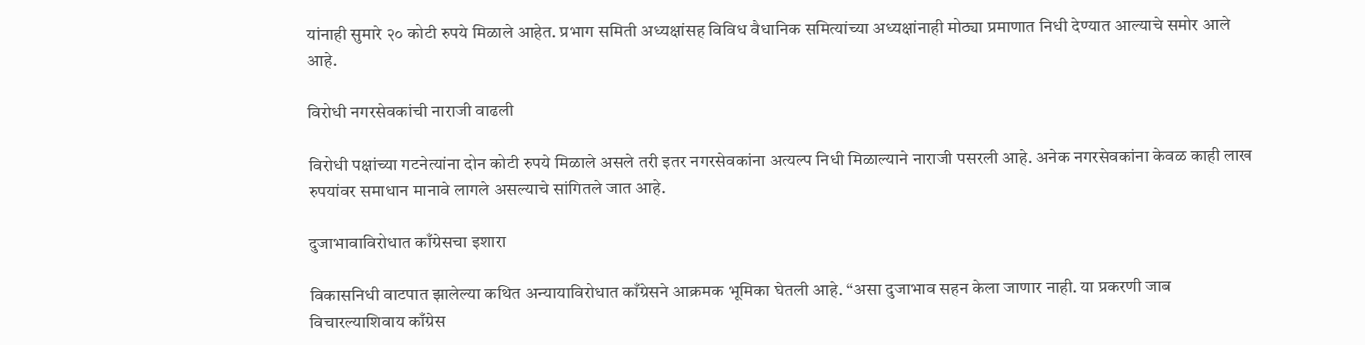यांनाही सुमारे २० कोटी रुपये मिळाले आहेत. प्रभाग समिती अध्यक्षांसह विविध वैधानिक समित्यांच्या अध्यक्षांनाही मोठ्या प्रमाणात निधी देण्यात आल्याचे समोर आले आहे.

विरोधी नगरसेवकांची नाराजी वाढली

विरोधी पक्षांच्या गटनेत्यांना दोन कोटी रुपये मिळाले असले तरी इतर नगरसेवकांना अत्यल्प निधी मिळाल्याने नाराजी पसरली आहे. अनेक नगरसेवकांना केवळ काही लाख रुपयांवर समाधान मानावे लागले असल्याचे सांगितले जात आहे.

दुजाभावाविरोधात काँग्रेसचा इशारा

विकासनिधी वाटपात झालेल्या कथित अन्यायाविरोधात काँग्रेसने आक्रमक भूमिका घेतली आहे. “असा दुजाभाव सहन केला जाणार नाही. या प्रकरणी जाब विचारल्याशिवाय काँग्रेस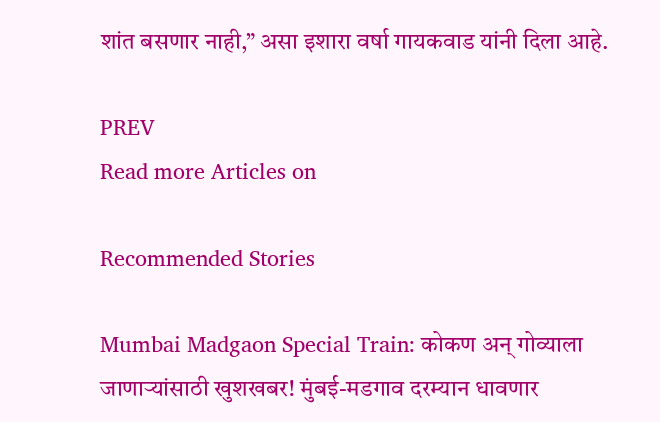शांत बसणार नाही,” असा इशारा वर्षा गायकवाड यांनी दिला आहे.

PREV
Read more Articles on

Recommended Stories

Mumbai Madgaon Special Train: कोकण अन् गोव्याला जाणाऱ्यांसाठी खुशखबर! मुंबई-मडगाव दरम्यान धावणार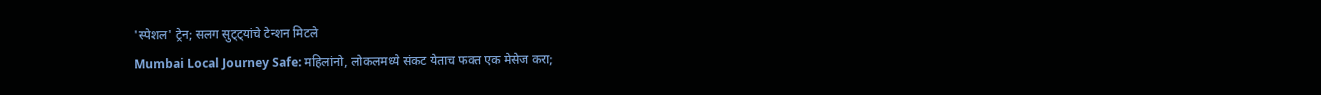'स्पेशल' ट्रेन; सलग सुट्ट्यांचे टेन्शन मिटले
Mumbai Local Journey Safe: महिलांनो, लोकलमध्ये संकट येताच फक्त एक मेसेज करा;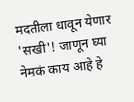मदतीला धावून येणार 'सखी'! जाणून घ्या नेमकं काय आहे हे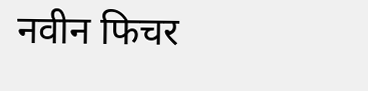नवीन फिचर